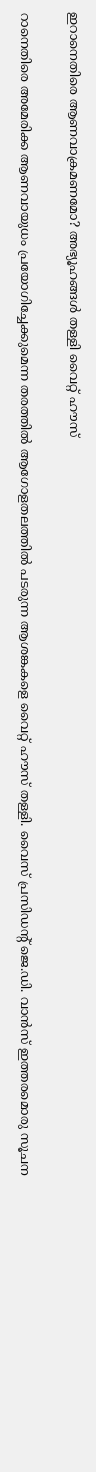ഇറാനെതിരെ ആണവാക്രമണമോ? അഭ്യൂഹങ്ങൾ തള്ളി വൈറ്റ് ഹൗസ്

റാനെതിരെ അമേരിക്ക ആണവായുധം പ്രയോഗിച്ചേക്കുമെന്ന തരത്തിൽ ആഗോളതലത്തിൽ പടരുന്ന ആശങ്കകളെ വൈറ്റ് ഹൗസ് തള്ളി. വൈസ് പ്രസിഡന്റ് ജെ.ഡി. വാൻസ് ഇത്തരമൊരു സൂചന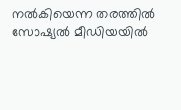നൽകിയെന്ന തരത്തിൽ സോഷ്യൽ മീഡിയയിൽ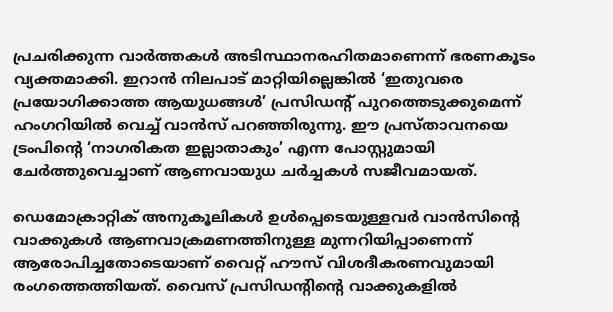പ്രചരിക്കുന്ന വാർത്തകൾ അടിസ്ഥാനരഹിതമാണെന്ന് ഭരണകൂടം വ്യക്തമാക്കി. ഇറാൻ നിലപാട് മാറ്റിയില്ലെങ്കിൽ ‘ഇതുവരെ പ്രയോഗിക്കാത്ത ആയുധങ്ങൾ’ പ്രസിഡന്റ് പുറത്തെടുക്കുമെന്ന് ഹംഗറിയിൽ വെച്ച് വാൻസ് പറഞ്ഞിരുന്നു. ഈ പ്രസ്താവനയെ ട്രംപിന്റെ ‘നാഗരികത ഇല്ലാതാകും’ എന്ന പോസ്റ്റുമായി ചേർത്തുവെച്ചാണ് ആണവായുധ ചർച്ചകൾ സജീവമായത്.

ഡെമോക്രാറ്റിക് അനുകൂലികൾ ഉൾപ്പെടെയുള്ളവർ വാൻസിന്റെ വാക്കുകൾ ആണവാക്രമണത്തിനുള്ള മുന്നറിയിപ്പാണെന്ന് ആരോപിച്ചതോടെയാണ് വൈറ്റ് ഹൗസ് വിശദീകരണവുമായി രംഗത്തെത്തിയത്. വൈസ് പ്രസിഡന്റിന്റെ വാക്കുകളിൽ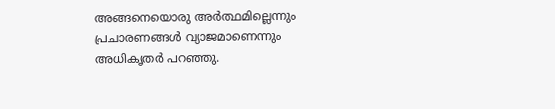അങ്ങനെയൊരു അർത്ഥമില്ലെന്നും പ്രചാരണങ്ങൾ വ്യാജമാണെന്നും അധികൃതർ പറഞ്ഞു.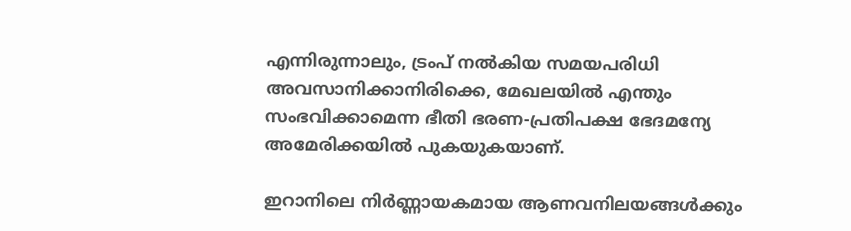എന്നിരുന്നാലും, ട്രംപ് നൽകിയ സമയപരിധി അവസാനിക്കാനിരിക്കെ, മേഖലയിൽ എന്തും സംഭവിക്കാമെന്ന ഭീതി ഭരണ-പ്രതിപക്ഷ ഭേദമന്യേ അമേരിക്കയിൽ പുകയുകയാണ്.

ഇറാനിലെ നിർണ്ണായകമായ ആണവനിലയങ്ങൾക്കും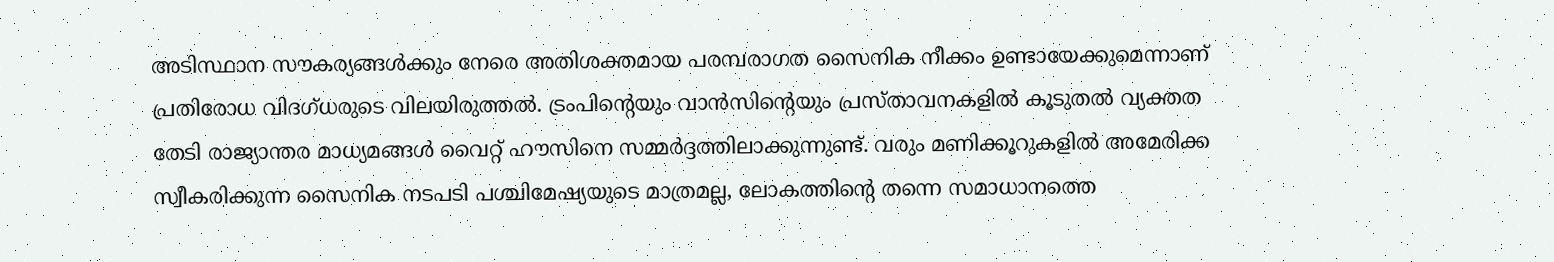അടിസ്ഥാന സൗകര്യങ്ങൾക്കും നേരെ അതിശക്തമായ പരമ്പരാഗത സൈനിക നീക്കം ഉണ്ടായേക്കുമെന്നാണ് പ്രതിരോധ വിദഗ്ധരുടെ വിലയിരുത്തൽ. ട്രംപിന്റെയും വാൻസിന്റെയും പ്രസ്താവനകളിൽ കൂടുതൽ വ്യക്തത തേടി രാജ്യാന്തര മാധ്യമങ്ങൾ വൈറ്റ് ഹൗസിനെ സമ്മർദ്ദത്തിലാക്കുന്നുണ്ട്. വരും മണിക്കൂറുകളിൽ അമേരിക്ക സ്വീകരിക്കുന്ന സൈനിക നടപടി പശ്ചിമേഷ്യയുടെ മാത്രമല്ല, ലോകത്തിന്റെ തന്നെ സമാധാനത്തെ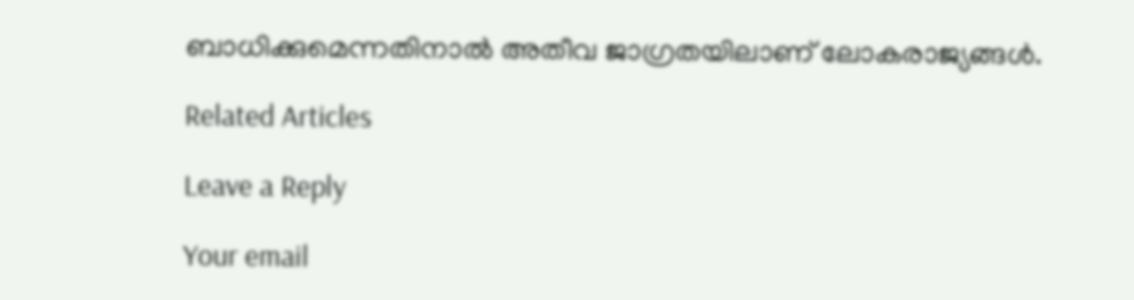ബാധിക്കുമെന്നതിനാൽ അതീവ ജാഗ്രതയിലാണ് ലോകരാജ്യങ്ങൾ.

Related Articles

Leave a Reply

Your email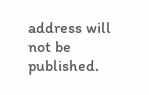address will not be published.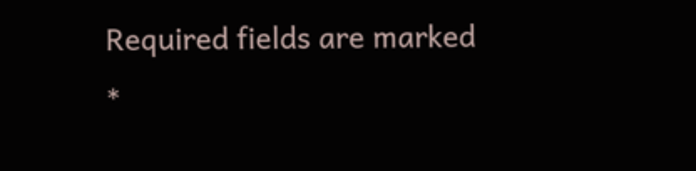Required fields are marked *